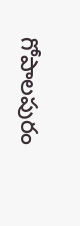గోపాలపురం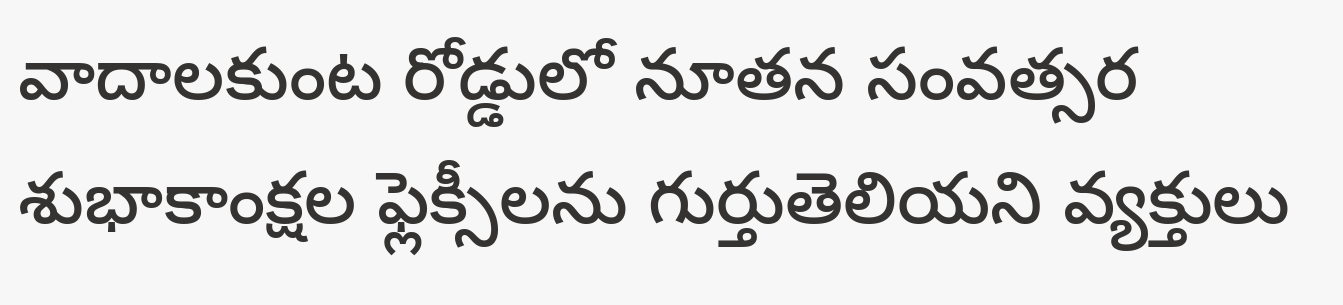వాదాలకుంట రోడ్డులో నూతన సంవత్సర శుభాకాంక్షల ఫ్లెక్సీలను గుర్తుతెలియని వ్యక్తులు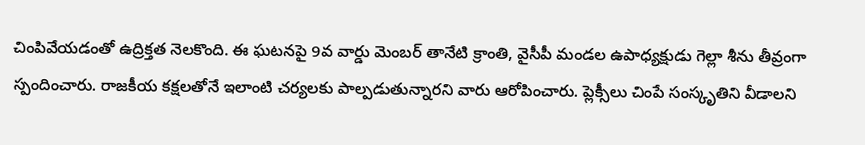చింపివేయడంతో ఉద్రిక్తత నెలకొంది. ఈ ఘటనపై 9వ వార్డు మెంబర్ తానేటి క్రాంతి, వైసీపీ మండల ఉపాధ్యక్షుడు గెల్లా శీను తీవ్రంగా స్పందించారు. రాజకీయ కక్షలతోనే ఇలాంటి చర్యలకు పాల్పడుతున్నారని వారు ఆరోపించారు. ప్లెక్సీలు చింపే సంస్కృతిని వీడాలని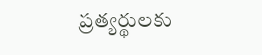ప్రత్యర్థులకు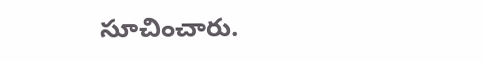సూచించారు.